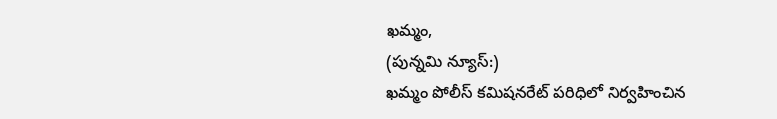ఖమ్మం,
(పున్నమి న్యూస్:)
ఖమ్మం పోలీస్ కమిషనరేట్ పరిధిలో నిర్వహించిన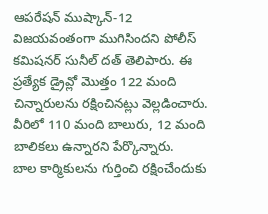ఆపరేషన్ ముష్కాన్-12 విజయవంతంగా ముగిసిందని పోలీస్ కమిషనర్ సునీల్ దత్ తెలిపారు. ఈ ప్రత్యేక డ్రైవ్లో మొత్తం 122 మంది చిన్నారులను రక్షించినట్లు వెల్లడించారు. వీరిలో 110 మంది బాలురు, 12 మంది బాలికలు ఉన్నారని పేర్కొన్నారు.
బాల కార్మికులను గుర్తించి రక్షించేందుకు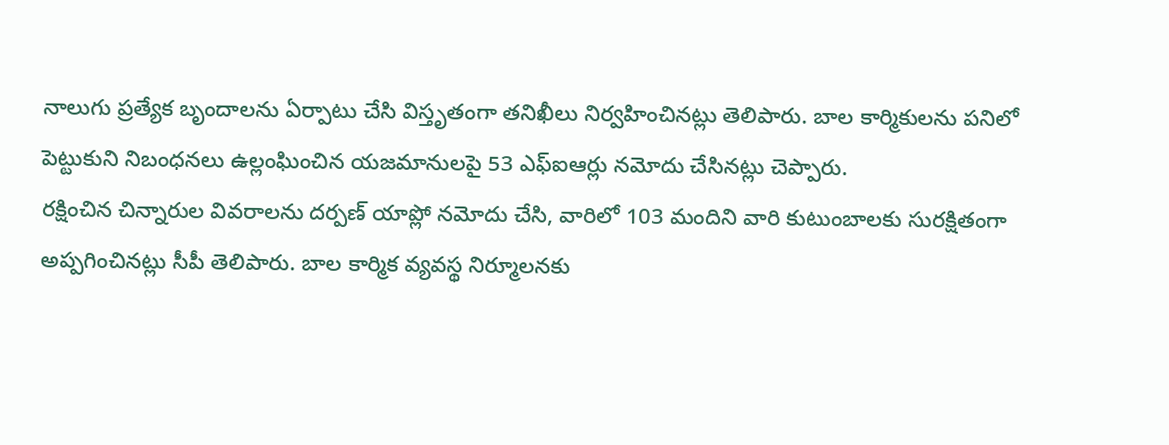నాలుగు ప్రత్యేక బృందాలను ఏర్పాటు చేసి విస్తృతంగా తనిఖీలు నిర్వహించినట్లు తెలిపారు. బాల కార్మికులను పనిలో పెట్టుకుని నిబంధనలు ఉల్లంఘించిన యజమానులపై 53 ఎఫ్ఐఆర్లు నమోదు చేసినట్లు చెప్పారు.
రక్షించిన చిన్నారుల వివరాలను దర్పణ్ యాప్లో నమోదు చేసి, వారిలో 103 మందిని వారి కుటుంబాలకు సురక్షితంగా అప్పగించినట్లు సీపీ తెలిపారు. బాల కార్మిక వ్యవస్థ నిర్మూలనకు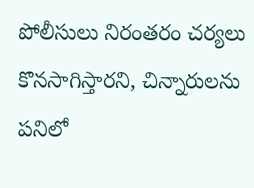పోలీసులు నిరంతరం చర్యలు కొనసాగిస్తారని, చిన్నారులను పనిలో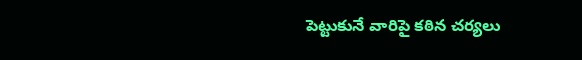పెట్టుకునే వారిపై కఠిన చర్యలు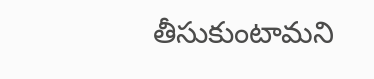తీసుకుంటామని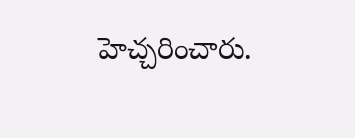హెచ్చరించారు.